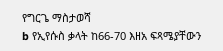የግርጌ ማስታወሻ
b የኢየሱስ ቃላት ከ66-70 እዘአ ፍጻሜያቸውን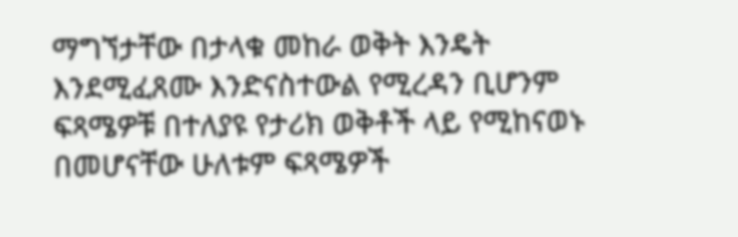ማግኘታቸው በታላቁ መከራ ወቅት እንዴት እንደሚፈጸሙ እንድናስተውል የሚረዳን ቢሆንም ፍጻሜዎቹ በተለያዩ የታሪክ ወቅቶች ላይ የሚከናወኑ በመሆናቸው ሁለቱም ፍጻሜዎች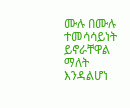ሙሉ በሙሉ ተመሳሳይነት ይኖራቸዋል ማለት እንዳልሆነ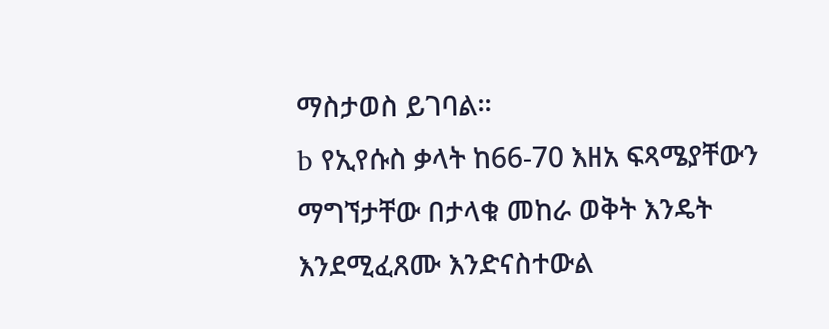ማስታወስ ይገባል።
b የኢየሱስ ቃላት ከ66-70 እዘአ ፍጻሜያቸውን ማግኘታቸው በታላቁ መከራ ወቅት እንዴት እንደሚፈጸሙ እንድናስተውል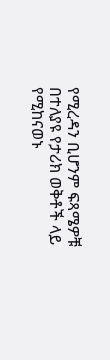የሚረዳን ቢሆንም ፍጻሜዎቹ በተለያዩ የታሪክ ወቅቶች ላይ የሚከናወኑ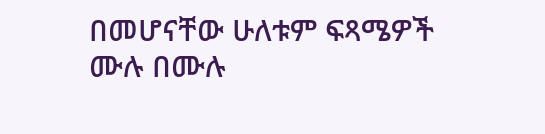በመሆናቸው ሁለቱም ፍጻሜዎች ሙሉ በሙሉ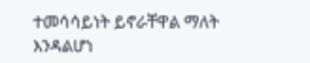ተመሳሳይነት ይኖራቸዋል ማለት እንዳልሆነ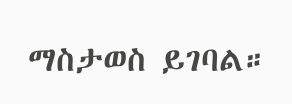ማስታወስ ይገባል።